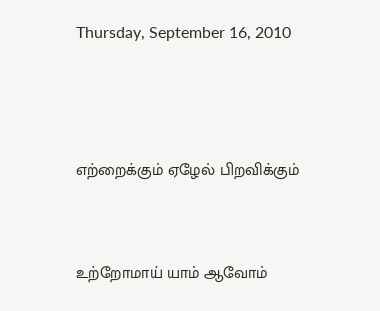Thursday, September 16, 2010



எற்றைக்கும் ஏழேல் பிறவிக்கும்


உற்றோமாய் யாம் ஆவோம்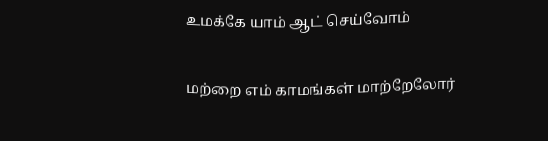உமக்கே யாம் ஆட் செய்வோம்


மற்றை எம் காமங்கள் மாற்றேலோர்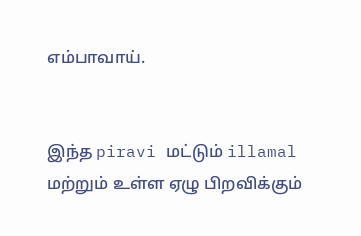எம்பாவாய்.


இந்த piravi மட்டும் illamal மற்றும் உள்ள ஏழு பிறவிக்கும்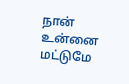நான் உன்னை மட்டுமே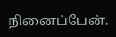நினைப்பேன்.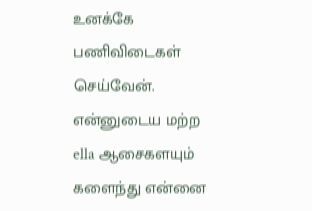உனக்கே பணிவிடைகள் செய்வேன். என்னுடைய மற்ற ella ஆசைகளயும் களைந்து என்னை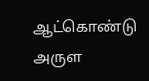ஆட்கொண்டு அருள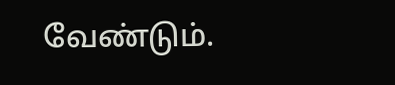வேண்டும்.